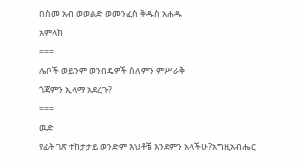በስመ አብ ወወልድ ወመንፈስ ቅዱስ አሐዱ
አምላክ
===
ሌቦች ወይንም ወንበዴዎች ስለምን ምሥራቅ
ጎጃምን ኢላማ አደረጉ?
===
ዉድ
የፊት ገጽ ተከታታይ ወንድም እህቶቼ እንደምን አላችሁ?አግዚአብሔር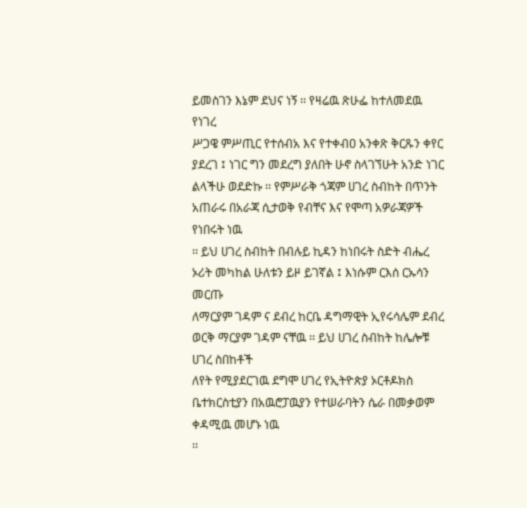ይመስገን እኔም ደህና ነኝ ፡፡ የዛሬዉ ጽሁፌ ከተለመደዉ የነገረ
ሥጋዌ ምሥጢር የተሰብአ እና የተቀብዐ አንቀጽ ቅርጹን ቀየር ያደረገ ፤ ነገር ግን መደረግ ያለበት ሁኖ ስላገኘሁት አንድ ነገር
ልላችሁ ወደድኩ ፡፡ የምሥራቅ ጎጃም ሀገረ ስብከት በጥንት አጠራሩ በአራጃ ሲታወቅ የብቸና እና የሞጣ አዎራጃዎች የነበሩት ነዉ
፡፡ ይህ ሀገረ ስብከት በብሉይ ኪዳን ከነበሩት ስድት ብሔረ ኦሪት መካከል ሁለቱን ይዞ ይገኛል ፤ እነሱም ርእሰ ርኡሳን መርጡ
ለማርያም ገዳም ና ደብረ ከርቤ ዳግማዊት ኢየሩሳሌም ደብረ ወርቅ ማርያም ገዳም ናቸዉ ፡፡ ይህ ሀገረ ስብከት ከሌሎቹ ሀገረ ስበከቶች
ለየት የሚያደርገዉ ደግሞ ሀገረ የኢትዮጵያ ኦርቶዶክስ ቤተክርስቲያን በአዉሮፓዉያን የተሠራባትን ሴራ በመቃወም ቀዳሚዉ መሆኑ ነዉ
፡፡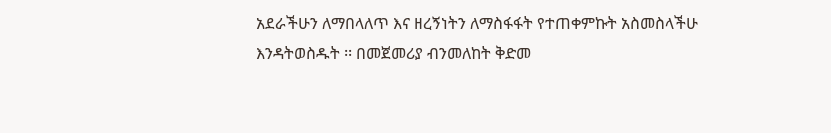አደራችሁን ለማበላለጥ እና ዘረኝነትን ለማስፋፋት የተጠቀምኩት አስመስላችሁ እንዳትወስዱት ፡፡ በመጀመሪያ ብንመለከት ቅድመ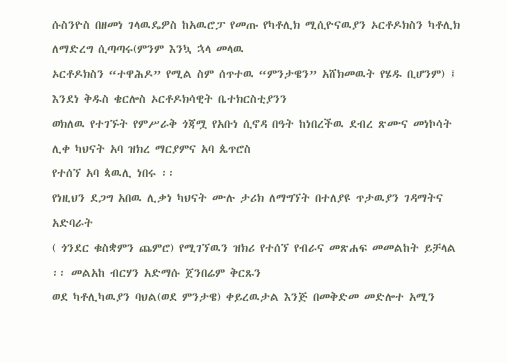ሱስንዮስ በዘመነ ገላዉዴዎስ ከአዉሮፓ የመጡ የካቶሊክ ሚሲዮናዉያን ኦርቶዶክስን ካቶሊክ ለማድረግ ሲጣጣሩ(ምንም እንኳ ኋላ መላዉ
ኦርቶዶክስን “ተዋሕዶ” የሚል ስም ሰጥተዉ “ምንታዌን” አሸክመዉት የሄዱ ቢሆንም) ፤ እንደነ ቅዱስ ቄርሎስ ኦርቶዶክሳዊት ቤተክርስቲያንን
ወክለዉ የተገኙት የምሥራቅ ጎጃሟ የአቡነ ሲኖዳ በዓት ከነበረችዉ ደብረ ጽሙና መነኮሳት ሊቀ ካህናት አባ ዝክረ ማርያምና አባ ጴጥሮስ
የተሰኘ አባ ጳዉሊ ነበሩ ፡፡
የነዚህን ደጋግ አበዉ ሊቃነ ካህናት ሙሉ ታሪክ ለማግኘት በተለያዩ ጥታዉያን ገዳማትና አድባራት
( ጎንደር ቁስቋምን ጨምሮ) የሚገኘዉን ዝክሪ የተሰኘ የብራና መጽሐፍ መመልከት ይቻላል ፡፡ መልአከ ብርሃን አድማሱ ጀንበሬም ቅርጹን
ወደ ካቶሊካዉያን ባህል(ወደ ምንታዌ) ቀይረዉታል እንጅ በመቅድመ መድሎተ አሚን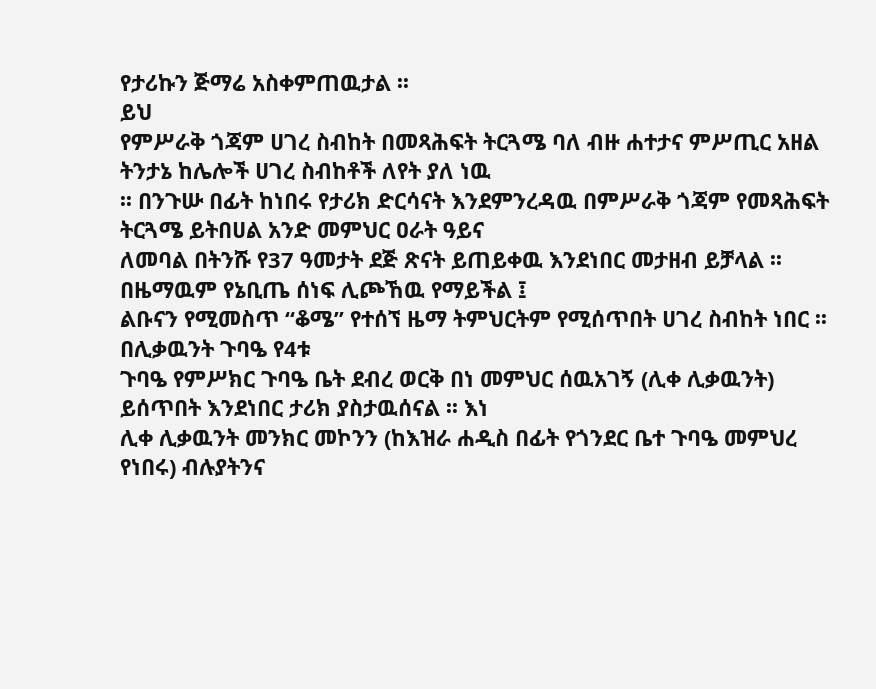የታሪኩን ጅማሬ አስቀምጠዉታል ፡፡
ይህ
የምሥራቅ ጎጃም ሀገረ ስብከት በመጻሕፍት ትርጓሜ ባለ ብዙ ሐተታና ምሥጢር አዘል ትንታኔ ከሌሎች ሀገረ ስብከቶች ለየት ያለ ነዉ
፡፡ በንጉሡ በፊት ከነበሩ የታሪክ ድርሳናት እንደምንረዳዉ በምሥራቅ ጎጃም የመጻሕፍት ትርጓሜ ይትበሀል አንድ መምህር ዐራት ዓይና
ለመባል በትንሹ የ37 ዓመታት ደጅ ጽናት ይጠይቀዉ እንደነበር መታዘብ ይቻላል ፡፡ በዜማዉም የኔቢጤ ሰነፍ ሊጮኸዉ የማይችል ፤
ልቡናን የሚመስጥ “ቆሜ” የተሰኘ ዜማ ትምህርትም የሚሰጥበት ሀገረ ስብከት ነበር ፡፡ በሊቃዉንት ጉባዔ የ4ቱ
ጉባዔ የምሥክር ጉባዔ ቤት ደብረ ወርቅ በነ መምህር ሰዉአገኝ (ሊቀ ሊቃዉንት) ይሰጥበት እንደነበር ታሪክ ያስታዉሰናል ፡፡ እነ
ሊቀ ሊቃዉንት መንክር መኮንን (ከእዝራ ሐዲስ በፊት የጎንደር ቤተ ጉባዔ መምህረ የነበሩ) ብሉያትንና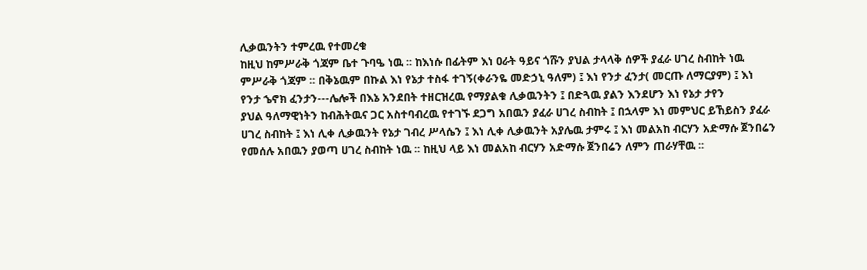ሊቃዉንትን ተምረዉ የተመረቁ
ከዚህ ከምሥራቅ ጎጃም ቤተ ጉባዔ ነዉ ፡፡ ከእነሱ በፊትም እነ ዐራት ዓይና ጎሹን ያህል ታላላቅ ሰዎች ያፈራ ሀገረ ስብከት ነዉ
ምሥራቅ ጎጃም ፡፡ በቅኔዉም በኩል እነ የኔታ ተስፋ ተገኝ(ቀራንዬ መድኃኒ ዓለም) ፤ እነ የንታ ፈንታ( መርጡ ለማርያም) ፤ እነ
የንታ ኄኖክ ፈንታን---ሌሎች በእኔ አንደበት ተዘርዝረዉ የማያልቁ ሊቃዉንትን ፤ በድጓዉ ያልን እንደሆን እነ የኔታ ታየን
ያህል ዓለማዊነትን ከብሕትዉና ጋር አስተባብረዉ የተገኙ ደጋግ አበዉን ያፈራ ሀገረ ስብከት ፤ በኋላም እነ መምህር ይኸይስን ያፈራ
ሀገረ ስብከት ፤ እነ ሊቀ ሊቃዉንት የኔታ ገብረ ሥላሴን ፤ እነ ሊቀ ሊቃዉንት አያሌዉ ታምሩ ፤ እነ መልአከ ብርሃን አድማሱ ጀንበሬን
የመሰሉ አበዉን ያወጣ ሀገረ ስብከት ነዉ ፡፡ ከዚህ ላይ እነ መልአከ ብርሃን አድማሱ ጀንበሬን ለምን ጠራሃቸዉ ፡፡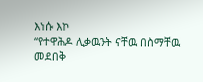እነሱ እኮ
“የተዋሕዶ ሊቃዉንት ናቸዉ በስማቸዉ መደበቅ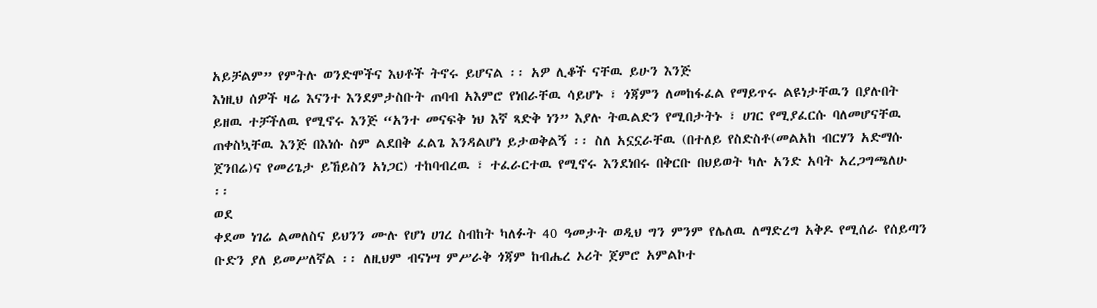አይቻልም” የምትሉ ወንድሞችና እህቶች ትኖሩ ይሆናል ፡፡ አዎ ሊቆች ናቸዉ ይሁን እንጅ
እነዚህ ሰዎች ዛሬ እናንተ እንደምታስቡት ጠባብ አእምሮ የነበራቸዉ ሳይሆኑ ፣ ጎጃምን ለመከፋፈል የማይጥሩ ልዩነታቸዉን በያሉበት
ይዘዉ ተቻችለዉ የሚኖሩ እንጅ “አንተ መናፍቅ ነህ እኛ ጻድቅ ነን” እያሉ ትዉልድን የሚበታትኑ ፣ ሀገር የሚያፈርሱ ባለመሆናቸዉ
ጠቀስኳቸዉ እንጅ በእነሱ ስም ልደበቅ ፈልጌ እንዳልሆነ ይታወቅልኝ ፡፡ ስለ አኗኗራቸዉ (በተለይ የስድስቶ(መልአከ ብርሃን አድማሱ
ጀንበሬ)ና የመሪጌታ ይኸይስን አነጋር) ተከባብረዉ ፣ ተፈራርተዉ የሚኖሩ እንደነበሩ በቅርቡ በህይወት ካሉ አንድ አባት አረጋግጫለሁ
፡፡
ወደ
ቀደመ ነገሬ ልመለስና ይህንን ሙሉ የሆነ ሀገረ ስብከት ካለፉት 40 ዓመታት ወዲህ ግን ምንም የሌለዉ ለማድረግ አቅዶ የሚሰራ የሰይጣን
ቡድን ያለ ይመሥለኛል ፡፡ ለዚህም ብናነሣ ምሥራቅ ጎጃም ከብሔረ ኦሪት ጀምሮ አምልኮተ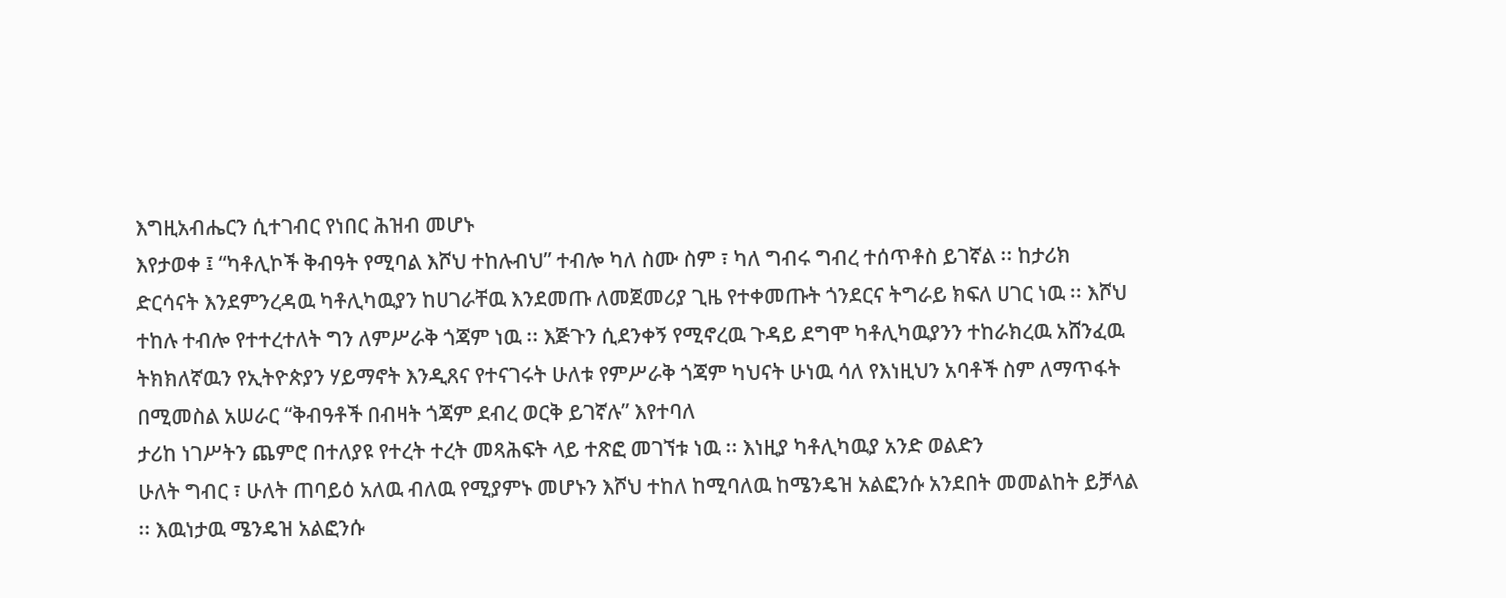እግዚአብሔርን ሲተገብር የነበር ሕዝብ መሆኑ
እየታወቀ ፤ “ካቶሊኮች ቅብዓት የሚባል እሾህ ተከሉብህ” ተብሎ ካለ ስሙ ስም ፣ ካለ ግብሩ ግብረ ተሰጥቶስ ይገኛል ፡፡ ከታሪክ
ድርሳናት እንደምንረዳዉ ካቶሊካዉያን ከሀገራቸዉ እንደመጡ ለመጀመሪያ ጊዜ የተቀመጡት ጎንደርና ትግራይ ክፍለ ሀገር ነዉ ፡፡ እሾህ
ተከሉ ተብሎ የተተረተለት ግን ለምሥራቅ ጎጃም ነዉ ፡፡ እጅጉን ሲደንቀኝ የሚኖረዉ ጉዳይ ደግሞ ካቶሊካዉያንን ተከራክረዉ አሸንፈዉ
ትክክለኛዉን የኢትዮጵያን ሃይማኖት እንዲጸና የተናገሩት ሁለቱ የምሥራቅ ጎጃም ካህናት ሁነዉ ሳለ የእነዚህን አባቶች ስም ለማጥፋት
በሚመስል አሠራር “ቅብዓቶች በብዛት ጎጃም ደብረ ወርቅ ይገኛሉ” እየተባለ
ታሪከ ነገሥትን ጨምሮ በተለያዩ የተረት ተረት መጻሕፍት ላይ ተጽፎ መገኘቱ ነዉ ፡፡ እነዚያ ካቶሊካዉያ አንድ ወልድን
ሁለት ግብር ፣ ሁለት ጠባይዕ አለዉ ብለዉ የሚያምኑ መሆኑን እሾህ ተከለ ከሚባለዉ ከሜንዴዝ አልፎንሱ አንደበት መመልከት ይቻላል
፡፡ እዉነታዉ ሜንዴዝ አልፎንሱ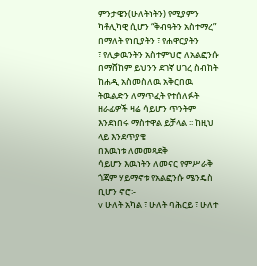ምንታዌን(ሁለትነትን) የሚያምን ካቶሊካዊ ሲሆን “ቅብዓትን አስተማረ” በማለት የነቢያትን ፣ የሐዋርያትን
፣ የሊቃዉንትን አስተምህሮ ለአልፎንሱ በማሸከም ይህንን ደገኛ ሀገረ ስብከት ከሐዲ አስመስለዉ አቅርበዉ ትዉልድን ለማጥፈት የተሰለፉት
ዘራፊዎች ዛሬ ሳይሆን ጥንትም እንደነበሩ ማስተዋል ይቻላል ፡፡ ከዚህ ላይ እንደጥያቄ
በእዉነቱ ለመመጻደቅ
ሳይሆን እዉነትን ለመናር የምሥራቅ ጎጃም ሃይማኖቱ የአልፎንሱ ሜንዴስ ቢሆን ኖሮ፡-
v ሁለት አካል ፣ ሁለት ባሕርይ ፣ ሁለተ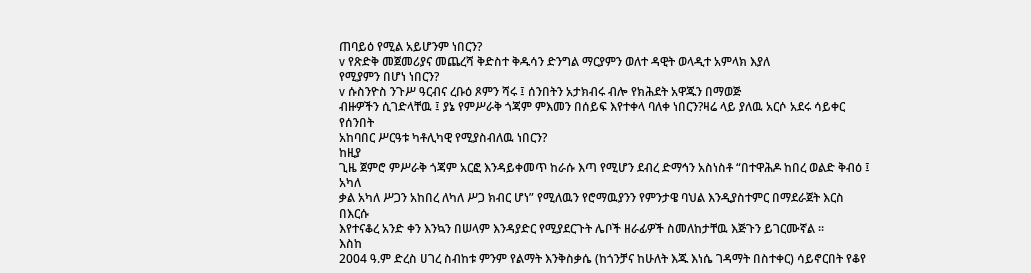ጠባይዕ የሚል አይሆንም ነበርን?
v የጽድቅ መጀመሪያና መጨረሻ ቅድስተ ቅዱሳን ድንግል ማርያምን ወለተ ዳዊት ወላዲተ አምላክ እያለ
የሚያምን በሆነ ነበርን?
v ሱስንዮስ ንጉሥ ዓርብና ረቡዕ ጾምን ሻሩ ፤ ሰንበትን አታክብሩ ብሎ የክሕደት አዋጁን በማወጅ
ብዙዎችን ሲገድላቸዉ ፤ ያኔ የምሥራቅ ጎጃም ምእመን በሰይፍ እየተቀላ ባለቀ ነበርን?ዛሬ ላይ ያለዉ አርሶ አደሩ ሳይቀር የሰንበት
አከባበር ሥርዓቱ ካቶሊካዊ የሚያስብለዉ ነበርን?
ከዚያ
ጊዜ ጀምሮ ምሥራቅ ጎጃም አርፎ እንዳይቀመጥ ከራሱ እጣ የሚሆን ደብረ ድማኅን አስነስቶ “በተዋሕዶ ከበረ ወልድ ቅብዕ ፤ አካለ
ቃል አካለ ሥጋን አከበረ ለካለ ሥጋ ክብር ሆነ” የሚለዉን የሮማዉያንን የምንታዌ ባህል እንዲያስተምር በማደራጀት እርስ በእርሱ
እየተናቆረ አንድ ቀን እንኳን በሠላም እንዳያድር የሚያደርጉት ሌቦች ዘራፊዎች ስመለከታቸዉ እጅጉን ይገርሙኛል ፡፡
እስከ
2004 ዓ.ም ድረስ ሀገረ ስብከቱ ምንም የልማት እንቅስቃሴ (ከጎንቻና ከሁለት እጁ እነሴ ገዳማት በስተቀር) ሳይኖርበት የቆየ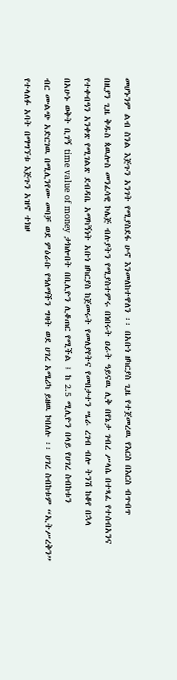መሆኑንም ልብ ስንል እጅጉን አንገት የሚያስደፋ ሁኖ እንመለከተዋለን ፡፡ በአቡነ ዘካርያስ ጊዜ የተጀመረዉ የእርስ በእርስ ብጥብጥ
በዚያን ጊዜ ቅዱስ ጳዉሎስ መንፈሳዊ ኮሌጅ ብሉያትን የሚያስተምሩ በነበሩት ዐራት ዓይናዉ ሊቅ በየኔታ ገብረ ሥላሴ በተጻፈ የተሰብአንና
የተቀብዓን አንቀጽ የሚገልጽ ደብዳቤ አማካኝነት አቡነ ዘካርያስ ከጀመሩት የመለያየትና የመበታተን ሤራ ረገብ ብሎ ትንሽ ከቆየ በኋላ
በአሁኑ ወቅት ቢገኝ time value of money ታክሎበት በቢሊዮን ሊቆጠር የሚችል ፤ ከ 2.5 ሚሊዮን በላይ የሀገረ ስብከቱን
ብር ሙልጭ አድርገዉ በሚሊንየሙ መባቻ ወደ ምዕራቡ የዓለማችን ግዛት ወደ ሀገረ አሜሪካ ይዘዉ ኮበለሉ ፡፡ ሀገረ ስብከቱም “ኢትሥረቅን”
የተላለፉ አባት በማግኘቱ እጅጉን አዝኖ ተክዞ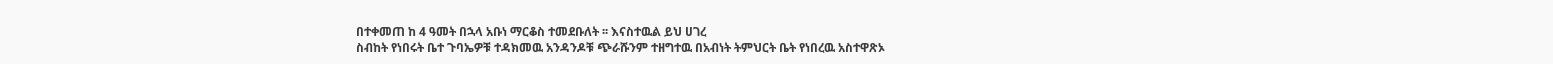በተቀመጠ ከ 4 ዓመት በኋላ አቡነ ማርቆስ ተመደቡለት ፡፡ እናስተዉል ይህ ሀገረ
ስብከት የነበሩት ቤተ ጉባኤዎቹ ተዳክመዉ አንዳንዶቹ ጭራሹንም ተዘግተዉ በአብነት ትምህርት ቤት የነበረዉ አስተዋጽኦ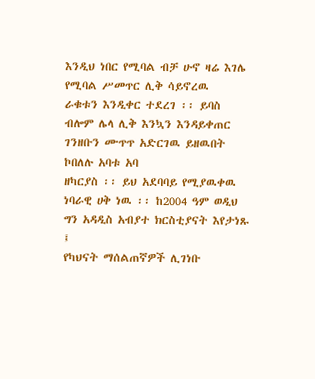እንዲህ ነበር የሚባል ብቻ ሁኖ ዛሬ እገሌ የሚባል ሥመጥር ሊቅ ሳይኖረዉ
ራቁቱን እንዲቀር ተደረገ ፡፡ ይባስ ብሎም ሌላ ሊቅ እንኳን እንዳይቀጠር ገንዘቡን ሙጥጥ አድርገዉ ይዘዉበት ኮበለሉ አባቱ አባ
ዘካርያስ ፡፡ ይህ አደባባይ የሚያዉቀዉ ነባራዊ ሀቅ ነዉ ፡፡ ከ2004 ዓም ወዲህ ግን አዳዲስ አብያተ ክርስቲያናት እየታነጹ ፤
የካህናት ማሰልጠኛዎች ሊገነቡ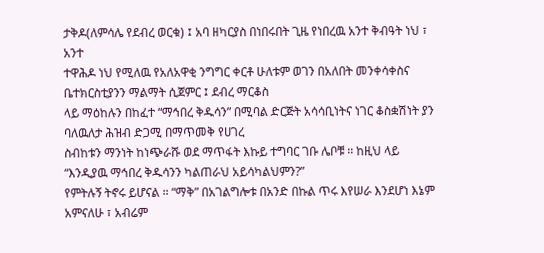ታቅዶ(ለምሳሌ የደብረ ወርቁ) ፤ አባ ዘካርያስ በነበሩበት ጊዜ የነበረዉ አንተ ቅብዓት ነህ ፣ አንተ
ተዋሕዶ ነህ የሚለዉ የአለአዋቂ ንግግር ቀርቶ ሁለቱም ወገን በአለበት መንቀሳቀስና ቤተክርስቲያንን ማልማት ሲጀምር ፤ ደብረ ማርቆስ
ላይ ማዕከሉን በከፈተ “ማኅበረ ቅዱሳን” በሚባል ድርጅት አሳሳቢነትና ነገር ቆስቋሽነት ያን ባለዉለታ ሕዝብ ድጋሚ በማጥመቅ የሀገረ
ስብከቱን ማንነት ከነጭራሹ ወደ ማጥፋት እኩይ ተግባር ገቡ ሌቦቹ ፡፡ ከዚህ ላይ “እንዲያዉ ማኅበረ ቅዱሳንን ካልጠራህ አይሳካልህምን?”
የምትሉኝ ትኖሩ ይሆናል ፡፡ “ማቅ” በአገልግሎቱ በአንድ በኩል ጥሩ እየሠራ እንደሆነ እኔም አምናለሁ ፣ አብሬም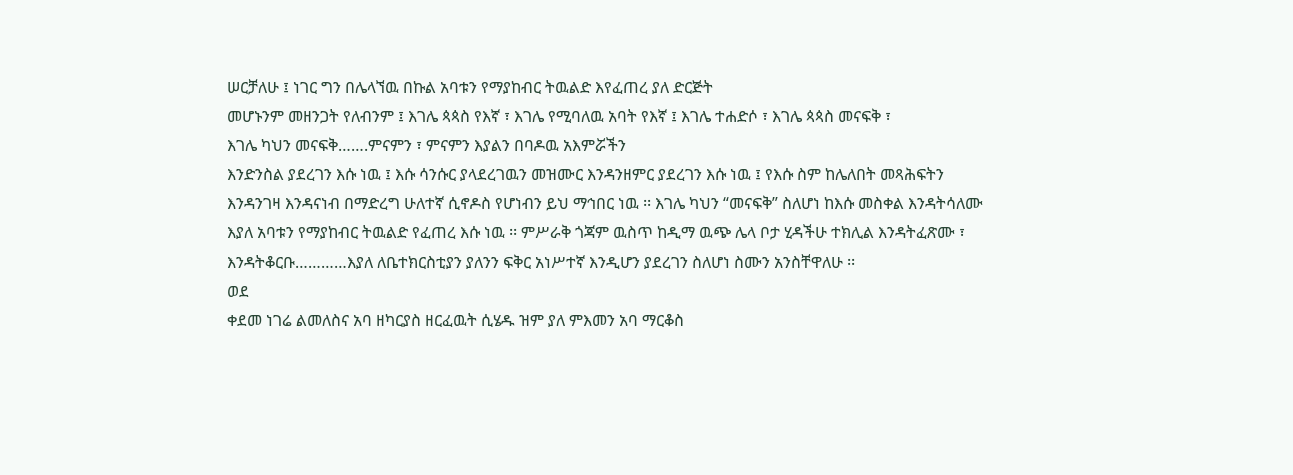ሠርቻለሁ ፤ ነገር ግን በሌላኘዉ በኩል አባቱን የማያከብር ትዉልድ እየፈጠረ ያለ ድርጅት
መሆኑንም መዘንጋት የለብንም ፤ እገሌ ጳጳስ የእኛ ፣ እገሌ የሚባለዉ አባት የእኛ ፤ እገሌ ተሐድሶ ፣ እገሌ ጳጳስ መናፍቅ ፣
እገሌ ካህን መናፍቅ…….ምናምን ፣ ምናምን እያልን በባዶዉ አእምሯችን
እንድንስል ያደረገን እሱ ነዉ ፤ እሱ ሳንሱር ያላደረገዉን መዝሙር እንዳንዘምር ያደረገን እሱ ነዉ ፤ የእሱ ስም ከሌለበት መጻሕፍትን
እንዳንገዛ እንዳናነብ በማድረግ ሁለተኛ ሲኖዶስ የሆነብን ይህ ማኅበር ነዉ ፡፡ እገሌ ካህን “መናፍቅ” ስለሆነ ከእሱ መስቀል እንዳትሳለሙ
እያለ አባቱን የማያከብር ትዉልድ የፈጠረ እሱ ነዉ ፡፡ ምሥራቅ ጎጃም ዉስጥ ከዲማ ዉጭ ሌላ ቦታ ሂዳችሁ ተክሊል እንዳትፈጽሙ ፣
እንዳትቆርቡ…………እያለ ለቤተክርስቲያን ያለንን ፍቅር አነሥተኛ እንዲሆን ያደረገን ስለሆነ ስሙን አንስቸዋለሁ ፡፡
ወደ
ቀደመ ነገሬ ልመለስና አባ ዘካርያስ ዘርፈዉት ሲሄዱ ዝም ያለ ምእመን አባ ማርቆስ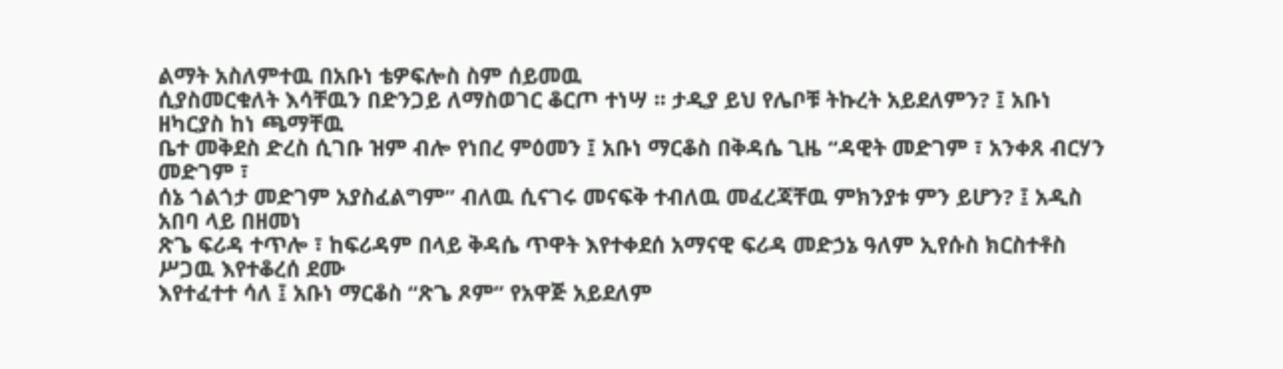ልማት አስለምተዉ በአቡነ ቴዎፍሎስ ስም ሰይመዉ
ሲያስመርቁለት እሳቸዉን በድንጋይ ለማስወገር ቆርጦ ተነሣ ፡፡ ታዲያ ይህ የሌቦቹ ትኩረት አይደለምን? ፤ አቡነ ዘካርያስ ከነ ጫማቸዉ
ቤተ መቅደስ ድረስ ሲገቡ ዝም ብሎ የነበረ ምዕመን ፤ አቡነ ማርቆስ በቅዳሴ ጊዜ “ዳዊት መድገም ፣ አንቀጸ ብርሃን መድገም ፣
ሰኔ ጎልጎታ መድገም አያስፈልግም” ብለዉ ሲናገሩ መናፍቅ ተብለዉ መፈረጃቸዉ ምክንያቱ ምን ይሆን? ፤ አዲስ አበባ ላይ በዘመነ
ጽጌ ፍሪዳ ተጥሎ ፣ ከፍሪዳም በላይ ቅዳሴ ጥዋት እየተቀደሰ አማናዊ ፍሪዳ መድኃኔ ዓለም ኢየሱስ ክርስተቶስ ሥጋዉ እየተቆረሰ ደሙ
እየተፈተተ ሳለ ፤ አቡነ ማርቆስ “ጽጌ ጾም” የአዋጅ አይደለም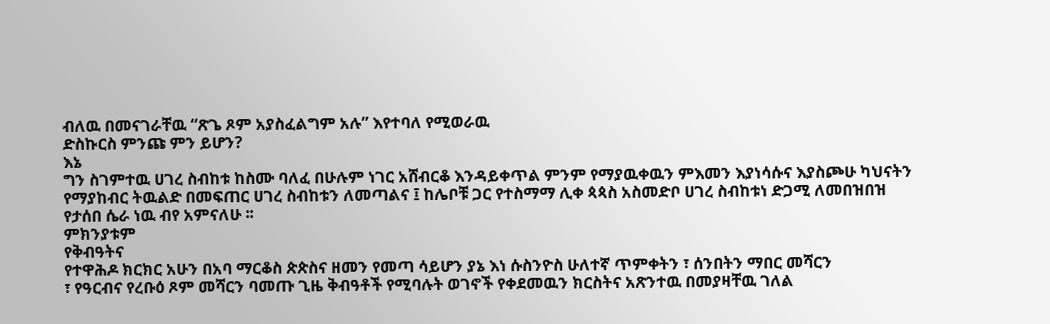ብለዉ በመናገራቸዉ “ጽጌ ጾም አያስፈልግም አሉ” እየተባለ የሚወራዉ
ድስኩርስ ምንጩ ምን ይሆን?
እኔ
ግን ስገምተዉ ሀገረ ስብከቱ ከስሙ ባለፈ በሁሉም ነገር አሸብርቆ እንዳይቀጥል ምንም የማያዉቀዉን ምእመን እያነሳሱና እያስጮሁ ካህናትን
የማያከብር ትዉልድ በመፍጠር ሀገረ ስብከቱን ለመጣልና ፤ ከሌቦቹ ጋር የተስማማ ሊቀ ጳጳስ አስመድቦ ሀገረ ስብከቱነ ድጋሚ ለመበዝበዝ
የታሰበ ሴራ ነዉ ብየ አምናለሁ ፡፡
ምክንያቱም
የቅብዓትና
የተዋሕዶ ክርክር አሁን በአባ ማርቆስ ጵጵስና ዘመን የመጣ ሳይሆን ያኔ እነ ሱስንዮስ ሁለተኛ ጥምቀትን ፣ ሰንበትን ማበር መሻርን
፣ የዓርብና የረቡዕ ጾም መሻርን ባመጡ ጊዜ ቅብዓቶች የሚባሉት ወገኖች የቀደመዉን ክርስትና አጽንተዉ በመያዛቸዉ ገለል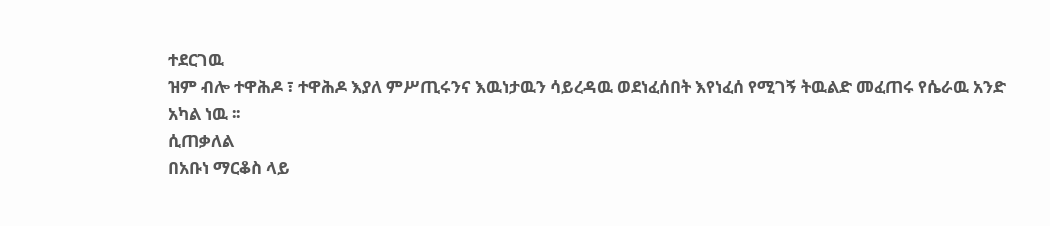ተደርገዉ
ዝም ብሎ ተዋሕዶ ፣ ተዋሕዶ እያለ ምሥጢሩንና እዉነታዉን ሳይረዳዉ ወደነፈሰበት እየነፈሰ የሚገኝ ትዉልድ መፈጠሩ የሴራዉ አንድ
አካል ነዉ ፡፡
ሲጠቃለል
በአቡነ ማርቆስ ላይ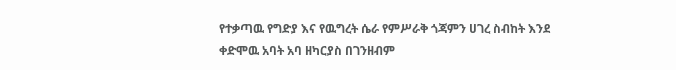የተቃጣዉ የግድያ እና የዉግረት ሴራ የምሥራቅ ጎጃምን ሀገረ ስብከት እንደ ቀድሞዉ አባት አባ ዘካርያስ በገንዘብም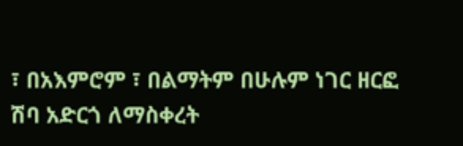፣ በአእምሮም ፣ በልማትም በሁሉም ነገር ዘርፎ ሽባ አድርጎ ለማስቀረት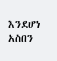እንደሆነ አስበን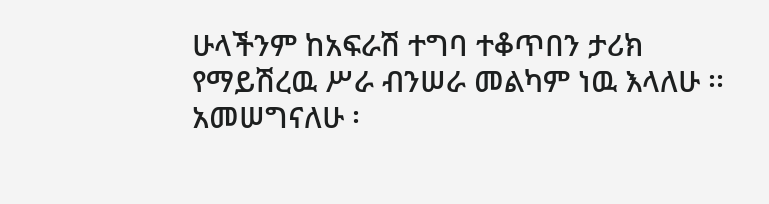ሁላችንም ከአፍራሽ ተግባ ተቆጥበን ታሪክ
የማይሽረዉ ሥራ ብንሠራ መልካም ነዉ እላለሁ ፡፡ አመሠግናለሁ ፡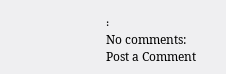፡
No comments:
Post a Comment